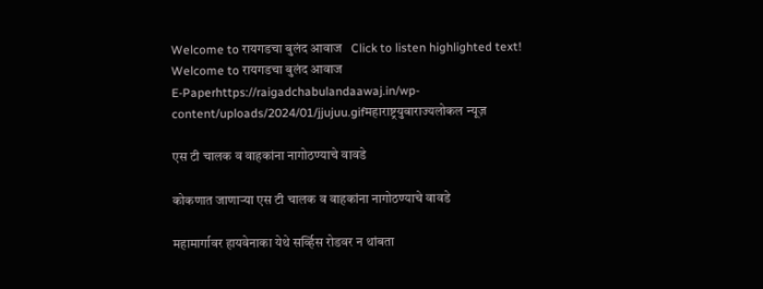Welcome to रायगडचा बुलंद आवाज   Click to listen highlighted text! Welcome to रायगडचा बुलंद आवाज
E-Paperhttps://raigadchabulandaawaj.in/wp-content/uploads/2024/01/jjujuu.gifमहाराष्ट्रयुवाराज्यलोकल न्यूज़

एस टी चालक व वाहकांना नागोठण्याचे वावडे

कोकणात जाणाऱ्या एस टी चालक व वाहकांना नागोठण्याचे वावडे

महामार्गावर हायवेनाका येथे सर्व्हिस रोडवर न थांबता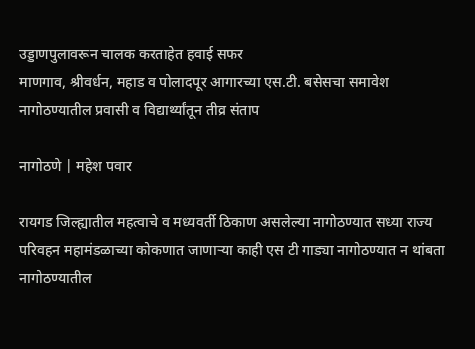उड्डाणपुलावरून चालक करताहेत हवाई सफर
माणगाव, श्रीवर्धन, महाड व पोलादपूर आगारच्या एस.टी. बसेसचा समावेश
नागोठण्यातील प्रवासी व विद्यार्थ्यांतून तीव्र संताप

नागोठणे | महेश पवार

रायगड जिल्ह्यातील महत्वाचे व मध्यवर्ती ठिकाण असलेल्या नागोठण्यात सध्या राज्य परिवहन महामंडळाच्या कोकणात जाणाऱ्या काही एस टी गाड्या नागोठण्यात न थांबता नागोठण्यातील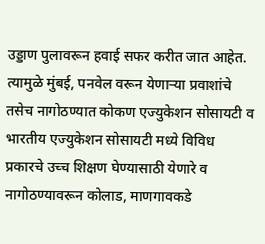उड्डाण पुलावरून हवाई सफर करीत जात आहेत. त्यामुळे मुंबई, पनवेल वरून येणाऱ्या प्रवाशांचे तसेच नागोठण्यात कोकण एज्युकेशन सोसायटी व भारतीय एज्युकेशन सोसायटी मध्ये विविध प्रकारचे उच्च शिक्षण घेण्यासाठी येणारे व नागोठण्यावरून कोलाड, माणगावकडे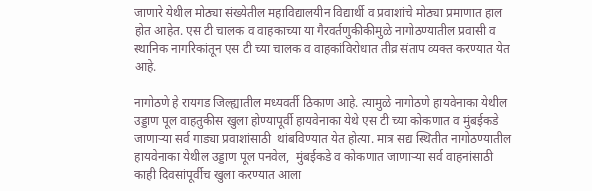जाणारे येथील मोठ्या संख्येतील महाविद्यालयीन विद्यार्थी व प्रवाशांचे मोठ्या प्रमाणात हाल होत आहेत. एस टी चालक व वाहकाच्या या गैरवर्तणुकीकीमुळे नागोठण्यातील प्रवासी व स्थानिक नागरिकांतून एस टी च्या चालक व वाहकांविरोधात तीव्र संताप व्यक्त करण्यात येत आहे.

नागोठणे हे रायगड जिल्ह्यातील मध्यवर्ती ठिकाण आहे. त्यामुळे नागोठणे हायवेनाका येथील उड्डाण पूल वाहतुकीस खुला होण्यापूर्वी हायवेनाका येथे एस टी च्या कोकणात व मुंबईकडे जाणाऱ्या सर्व गाड्या प्रवाशांसाठी  थांबविण्यात येत होत्या. मात्र सद्य स्थितीत नागोठण्यातील हायवेनाका येथील उड्डाण पूल पनवेल,  मुंबईकडे व कोकणात जाणाऱ्या सर्व वाहनांसाठी काही दिवसांपूर्वीच खुला करण्यात आला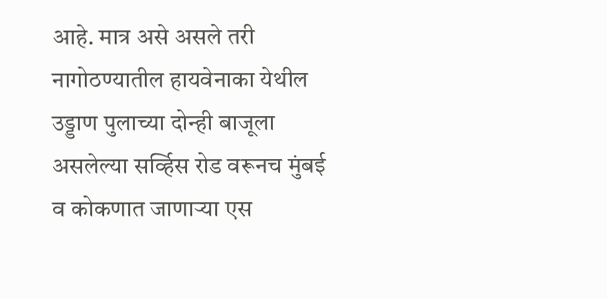आहे. मात्र असे असले तरी नागोठण्यातील हायवेनाका येथील उड्डाण पुलाच्या दोन्ही बाजूला असलेल्या सर्व्हिस रोड वरूनच मुंबई व कोकणात जाणाऱ्या एस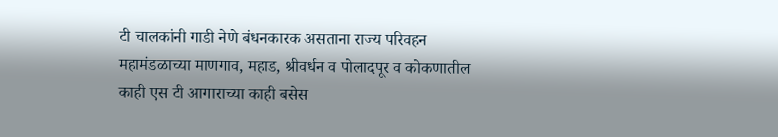टी चालकांनी गाडी नेणे बंधनकारक असताना राज्य परिवहन महामंडळाच्या माणगाव, महाड, श्रीवर्धन व पोलादपूर व कोकणातील काही एस टी आगाराच्या काही बसेस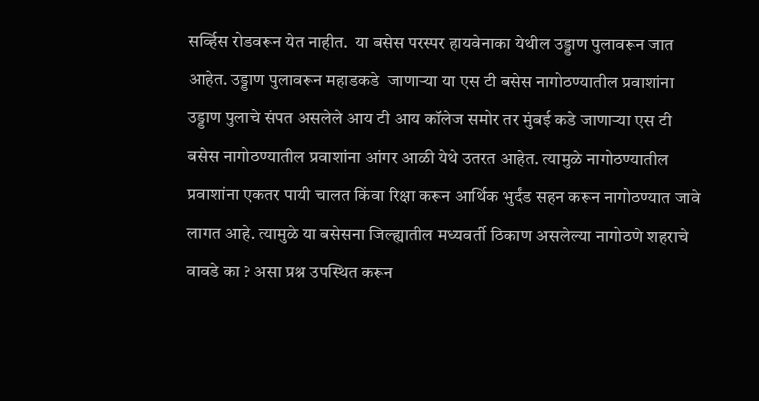सर्व्हिस रोडवरून येत नाहीत.  या बसेस परस्पर हायवेनाका येथील उड्डाण पुलावरून जात आहेत. उड्डाण पुलावरून महाडकडे  जाणाऱ्या या एस टी बसेस नागोठण्यातील प्रवाशांना उड्डाण पुलाचे संपत असलेले आय टी आय कॉलेज समोर तर मुंबई कडे जाणाऱ्या एस टी बसेस नागोठण्यातील प्रवाशांना आंगर आळी येथे उतरत आहेत. त्यामुळे नागोठण्यातील प्रवाशांना एकतर पायी चालत किंवा रिक्षा करून आर्थिक भुर्दंड सहन करून नागोठण्यात जावे लागत आहे. त्यामुळे या बसेसना जिल्ह्यातील मध्यवर्ती ठिकाण असलेल्या नागोठणे शहराचे वावडे का ? असा प्रश्न उपस्थित करून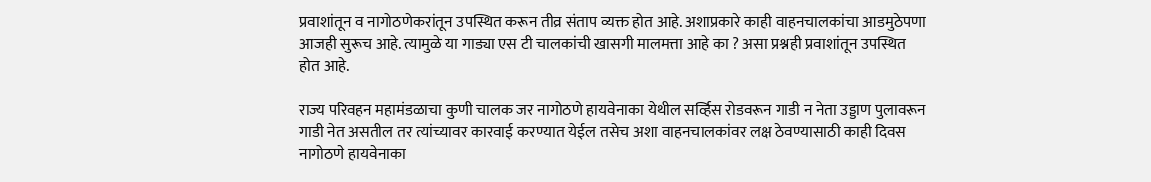प्रवाशांतून व नागोठणेकरांतून उपस्थित करून तीव्र संताप व्यक्त होत आहे. अशाप्रकारे काही वाहनचालकांचा आडमुठेपणा आजही सुरूच आहे. त्यामुळे या गाड्या एस टी चालकांची खासगी मालमत्ता आहे का ? असा प्रश्नही प्रवाशांतून उपस्थित होत आहे.

राज्य परिवहन महामंडळाचा कुणी चालक जर नागोठणे हायवेनाका येथील सर्व्हिस रोडवरून गाडी न नेता उड्डाण पुलावरून गाडी नेत असतील तर त्यांच्यावर कारवाई करण्यात येईल तसेच अशा वाहनचालकांवर लक्ष ठेवण्यासाठी काही दिवस नागोठणे हायवेनाका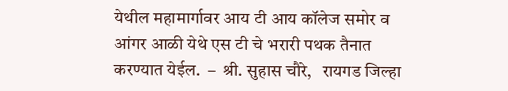येथील महामार्गावर आय टी आय कॉलेज समोर व आंगर आळी येथे एस टी चे भरारी पथक तैनात करण्यात येईल.  –  श्री. सुहास चौरे,   रायगड जिल्हा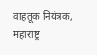वाहतूक नियंत्रक, महाराष्ट्र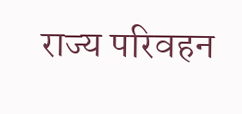राज्य परिवहन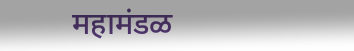महामंडळ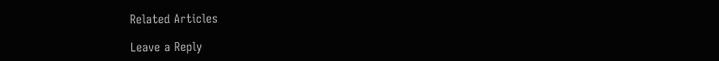Related Articles

Leave a Reply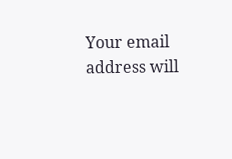Your email address will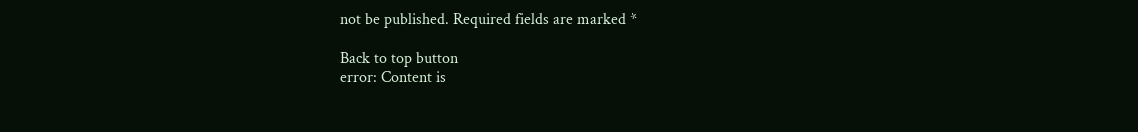not be published. Required fields are marked *

Back to top button
error: Content is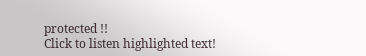protected !!
Click to listen highlighted text!